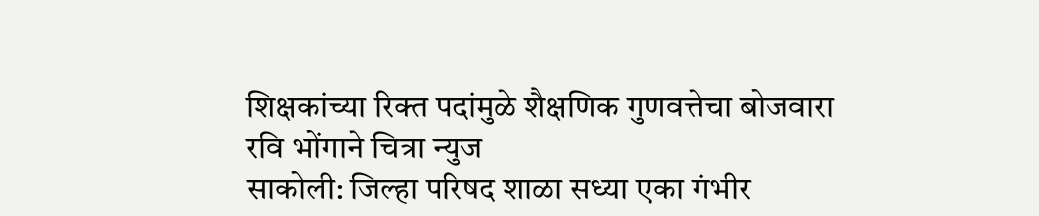शिक्षकांच्या रिक्त पदांमुळे शैक्षणिक गुणवत्तेचा बोजवारा
रवि भोंगाने चित्रा न्युज
साकोली: जिल्हा परिषद शाळा सध्या एका गंभीर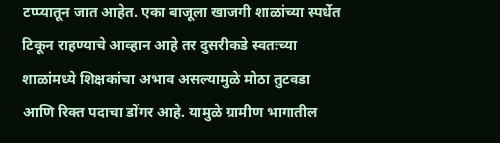टप्प्यातून जात आहेत. एका बाजूला खाजगी शाळांच्या स्पर्धेत टिकून राहण्याचे आव्हान आहे तर दुसरीकडे स्वतःच्या शाळांमध्ये शिक्षकांचा अभाव असल्यामुळे मोठा तुटवडा आणि रिक्त पदाचा डोंगर आहे. यामुळे ग्रामीण भागातील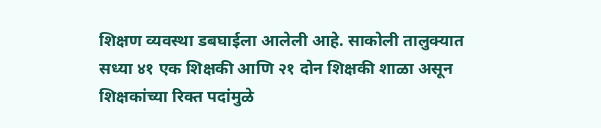शिक्षण व्यवस्था डबघाईला आलेली आहे. साकोली तालुक्यात सध्या ४१ एक शिक्षकी आणि २१ दोन शिक्षकी शाळा असून शिक्षकांच्या रिक्त पदांमुळे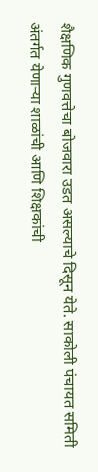शैक्षणिक गुणवत्तेचा बोजवारा उडत असल्याचे दिसून येते. साकोली पंचायत समिती अंतर्गत येणाऱ्या शाळांची आणि शिक्षकांची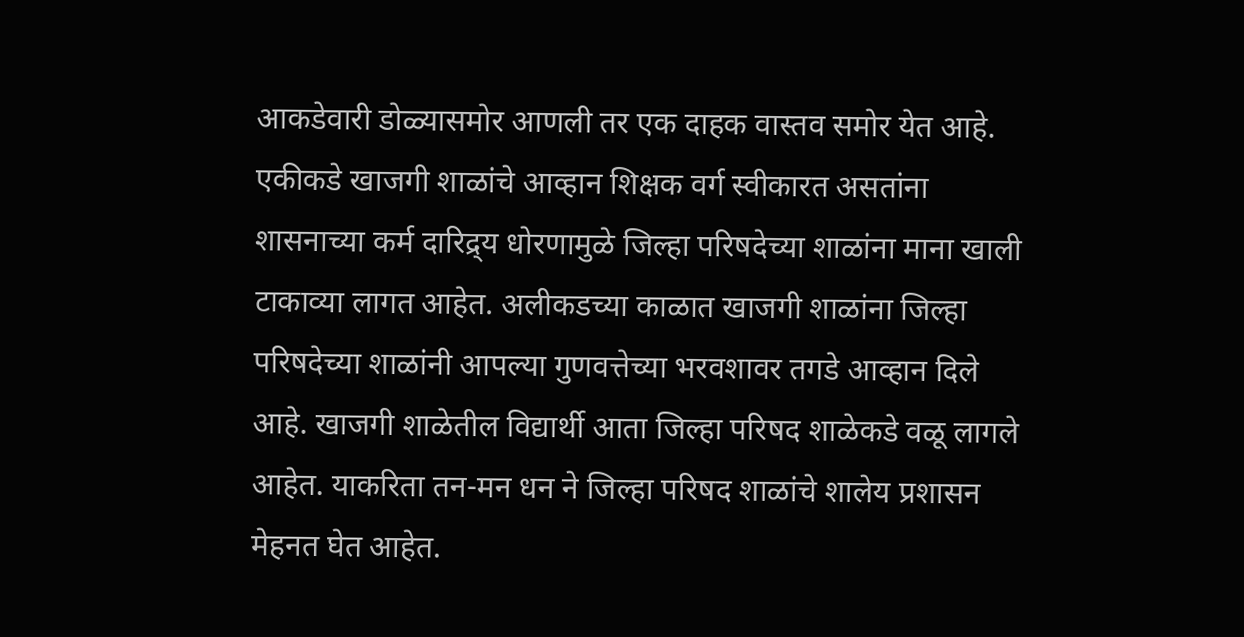आकडेवारी डोळ्यासमोर आणली तर एक दाहक वास्तव समोर येत आहे. एकीकडे खाजगी शाळांचे आव्हान शिक्षक वर्ग स्वीकारत असतांना शासनाच्या कर्म दारिद्र्य धोरणामुळे जिल्हा परिषदेच्या शाळांना माना खाली टाकाव्या लागत आहेत. अलीकडच्या काळात खाजगी शाळांना जिल्हा परिषदेच्या शाळांनी आपल्या गुणवत्तेच्या भरवशावर तगडे आव्हान दिले आहे. खाजगी शाळेतील विद्यार्थी आता जिल्हा परिषद शाळेकडे वळू लागले आहेत. याकरिता तन-मन धन ने जिल्हा परिषद शाळांचे शालेय प्रशासन मेहनत घेत आहेत.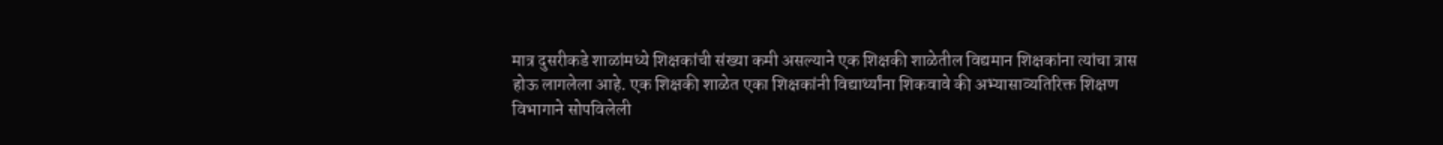मात्र दुसरीकडे शाळांमध्ये शिक्षकांची संख्या कमी असल्याने एक शिक्षकी शाळेतील विद्यमान शिक्षकांना त्यांचा त्रास होऊ लागलेला आहे. एक शिक्षकी शाळेत एका शिक्षकांनी विद्यार्थ्यांना शिकवावे की अभ्यासाव्यतिरिक्त शिक्षण विभागाने सोपविलेली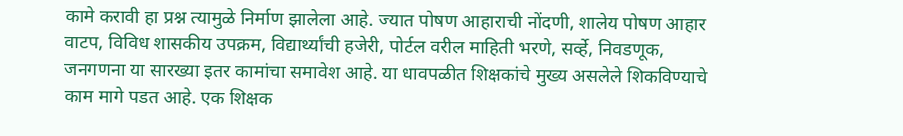कामे करावी हा प्रश्न त्यामुळे निर्माण झालेला आहे. ज्यात पोषण आहाराची नोंदणी, शालेय पोषण आहार वाटप, विविध शासकीय उपक्रम, विद्यार्थ्यांची हजेरी, पोर्टल वरील माहिती भरणे, सर्व्हे, निवडणूक, जनगणना या सारख्या इतर कामांचा समावेश आहे. या धावपळीत शिक्षकांचे मुख्य असलेले शिकविण्याचे काम मागे पडत आहे. एक शिक्षक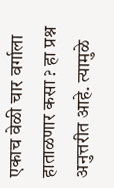एकाच वेळी चार वर्गाला हाताळणार कसा ? हा प्रश्न अनुत्तरीत आहे. त्यामुळे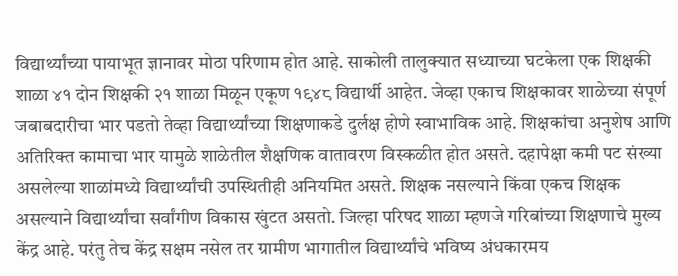विद्यार्थ्यांच्या पायाभूत ज्ञानावर मोठा परिणाम होत आहे. साकोली तालुक्यात सध्याच्या घटकेला एक शिक्षकी शाळा ४१ दोन शिक्षकी २१ शाळा मिळून एकूण १९४८ विद्यार्थी आहेत. जेव्हा एकाच शिक्षकावर शाळेच्या संपूर्ण जबाबदारीचा भार पडतो तेव्हा विद्यार्थ्यांच्या शिक्षणाकडे दुर्लक्ष होणे स्वाभाविक आहे. शिक्षकांचा अनुशेष आणि अतिरिक्त कामाचा भार यामुळे शाळेतील शैक्षणिक वातावरण विस्कळीत होत असते. दहापेक्षा कमी पट संख्या असलेल्या शाळांमध्ये विद्यार्थ्यांची उपस्थितीही अनियमित असते. शिक्षक नसल्याने किंवा एकच शिक्षक असल्याने विद्यार्थ्यांचा सर्वांगीण विकास खुंटत असतो. जिल्हा परिषद शाळा म्हणजे गरिबांच्या शिक्षणाचे मुख्य केंद्र आहे. परंतु तेच केंद्र सक्षम नसेल तर ग्रामीण भागातील विद्यार्थ्यांचे भविष्य अंधकारमय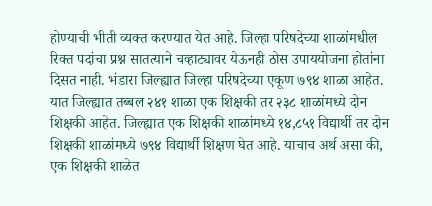होण्याची भीती व्यक्त करण्यात येत आहे. जिल्हा परिषदेच्या शाळांमधील रिक्त पदांचा प्रश्न सातत्याने चव्हाट्यावर येऊनही ठोस उपाययोजना होतांना दिसत नाही. भंडारा जिल्ह्यात जिल्हा परिषदेच्या एकूण ७९४ शाळा आहेत. यात जिल्ह्यात तब्बल २४१ शाळा एक शिक्षकी तर २३८ शाळांमध्ये दोन शिक्षकी आहेत. जिल्ह्यात एक शिक्षकी शाळांमध्ये १४,८५१ विद्यार्थी तर दोन शिक्षकी शाळांमध्ये ७९४ विद्यार्थी शिक्षण घेत आहे. याचाच अर्थ असा की, एक शिक्षकी शाळेत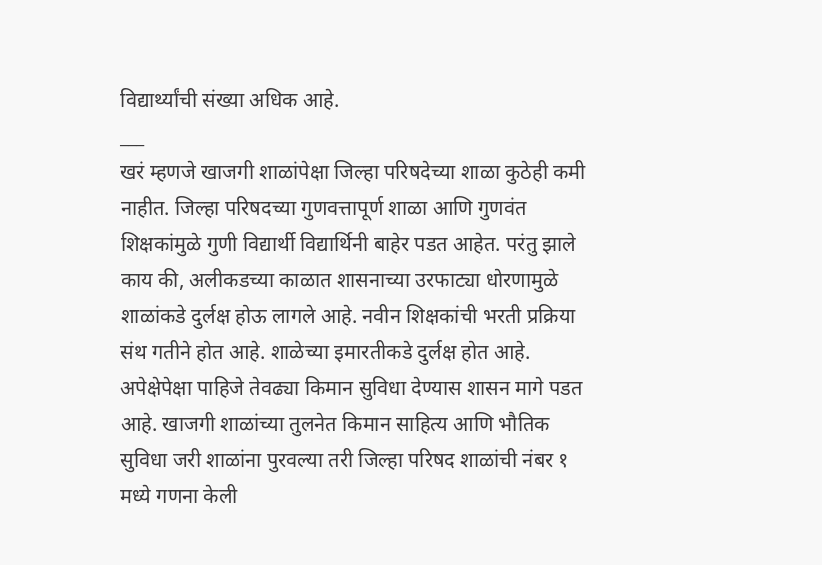विद्यार्थ्यांची संख्या अधिक आहे.
___
खरं म्हणजे खाजगी शाळांपेक्षा जिल्हा परिषदेच्या शाळा कुठेही कमी नाहीत. जिल्हा परिषदच्या गुणवत्तापूर्ण शाळा आणि गुणवंत शिक्षकांमुळे गुणी विद्यार्थी विद्यार्थिनी बाहेर पडत आहेत. परंतु झाले काय की, अलीकडच्या काळात शासनाच्या उरफाट्या धोरणामुळे शाळांकडे दुर्लक्ष होऊ लागले आहे. नवीन शिक्षकांची भरती प्रक्रिया संथ गतीने होत आहे. शाळेच्या इमारतीकडे दुर्लक्ष होत आहे. अपेक्षेपेक्षा पाहिजे तेवढ्या किमान सुविधा देण्यास शासन मागे पडत आहे. खाजगी शाळांच्या तुलनेत किमान साहित्य आणि भौतिक सुविधा जरी शाळांना पुरवल्या तरी जिल्हा परिषद शाळांची नंबर १ मध्ये गणना केली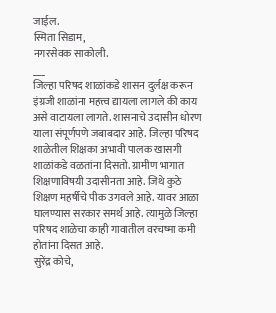जाईल.
स्मिता सिडाम,
नगरसेवक साकोली.
___
जिल्हा परिषद शाळांकडे शासन दुर्लक्ष करून इंग्रजी शाळांना महत्त्व द्यायला लागले की काय असे वाटायला लागते. शासनाचे उदासीन धोरण याला संपूर्णपणे जबाबदार आहे. जिल्हा परिषद शाळेतील शिक्षका अभावी पालक खासगी शाळांकडे वळतांना दिसतो. ग्रामीण भागात शिक्षणाविषयी उदासीनता आहे. जिथे कुठे शिक्षण महर्षीचे पीक उगवले आहे. यावर आळा घालण्यास सरकार समर्थ आहे. त्यामुळे जिल्हा परिषद शाळेचा काही गावातील वरचष्मा कमी होतांना दिसत आहे.
सुरेंद्र कोचे,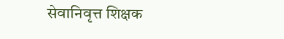सेवानिवृत्त शिक्षक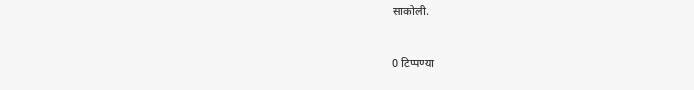साकोली.


0 टिप्पण्या